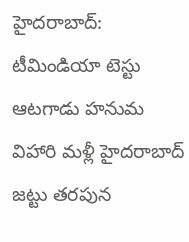హైదరాబాద్: టీమిండియా టెస్టు ఆటగాడు హనుమ విహారి మళ్లీ హైదరాబాద్ జట్టు తరపున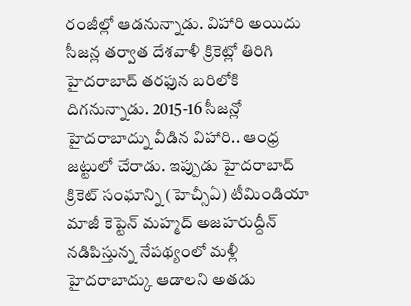రంజీల్లో ఆడనున్నాడు. విహారి అయిదు సీజన్ల తర్వాత దేశవాళీ క్రికెట్లో తిరిగి హైదరాబాద్ తరఫున బరిలోకి దిగనున్నాడు. 2015-16 సీజన్లో హైదరాబాద్ను వీడిన విహారి.. ఆంధ్ర జట్టులో చేరాడు. ఇప్పుడు హైదరాబాద్ క్రికెట్ సంఘాన్ని (హెచ్సీఏ) టీమిండియా మాజీ కెప్టెన్ మహ్మద్ అజహరుద్దీన్ నడిపిస్తున్న నేపథ్యంలో మళ్లీ హైదరాబాద్కు ఆడాలని అతడు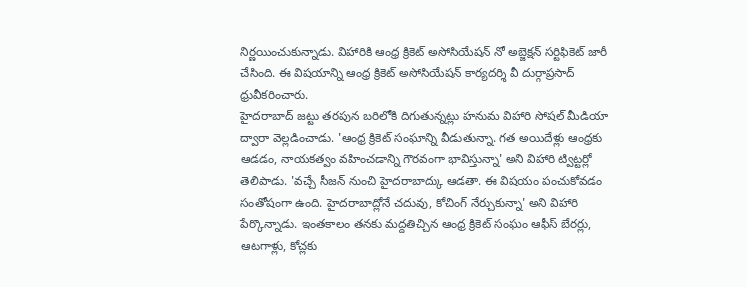నిర్ణయించుకున్నాడు. విహారికి ఆంధ్ర క్రికెట్ అసోసియేషన్ నో అబ్జెక్షన్ సర్టిఫికెట్ జారీ చేసింది. ఈ విషయాన్ని ఆంధ్ర క్రికెట్ అసోసియేషన్ కార్యదర్శి వీ దుర్గాప్రసాద్ ధ్రువీకరించారు.
హైదరాబాద్ జట్టు తరపున బరిలోకి దిగుతున్నట్లు హనుమ విహారి సోషల్ మీడియా ద్వారా వెల్లడించాడు. 'ఆంధ్ర క్రికెట్ సంఘాన్ని వీడుతున్నా. గత అయిదేళ్లు ఆంధ్రకు ఆడడం, నాయకత్వం వహించడాన్ని గౌరవంగా భావిస్తున్నా' అని విహారి ట్విట్టర్లో తెలిపాడు. 'వచ్చే సీజన్ నుంచి హైదరాబాద్కు ఆడతా. ఈ విషయం పంచుకోవడం సంతోషంగా ఉంది. హైదరాబాద్లోనే చదువు, కోచింగ్ నేర్చుకున్నా' అని విహారి పేర్కొన్నాడు. ఇంతకాలం తనకు మద్దతిచ్చిన ఆంధ్ర క్రికెట్ సంఘం ఆఫీస్ బేరర్లు, ఆటగాళ్లు, కోచ్లకు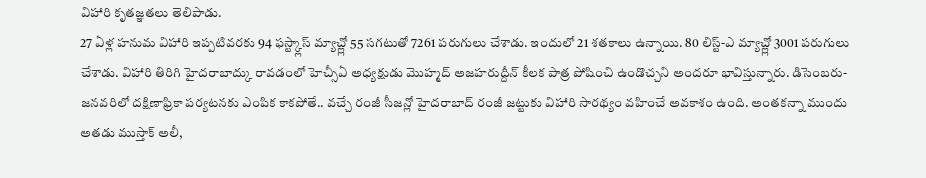విహారి కృతజ్ఞతలు తెలిపాడు.
27 ఏళ్ల హనుమ విహారి ఇప్పటివరకు 94 ఫస్ట్క్లాస్ మ్యాచ్ల్లో 55 సగటుతో 7261 పరుగులు చేశాడు. ఇందులో 21 శతకాలు ఉన్నాయి. 80 లిస్ట్-ఎ మ్యాచ్ల్లో 3001 పరుగులు చేశాడు. విహారి తిరిగి హైదరాబాద్కు రావడంలో హెచ్సీఏ అధ్యక్షుడు మొహ్మద్ అజహరుద్దీన్ కీలక పాత్ర పోషించి ఉండొచ్చని అందరూ భావిస్తున్నారు. డిసెంబరు-జనవరిలో దక్షిణాఫ్రికా పర్యటనకు ఎంపిక కాకపోతే.. వచ్చే రంజీ సీజన్లో హైదరాబాద్ రంజీ జట్టుకు విహారి సారథ్యం వహించే అవకాశం ఉంది. అంతకన్నా ముందు అతడు ముస్తాక్ అలీ,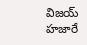విజయ్ హజారే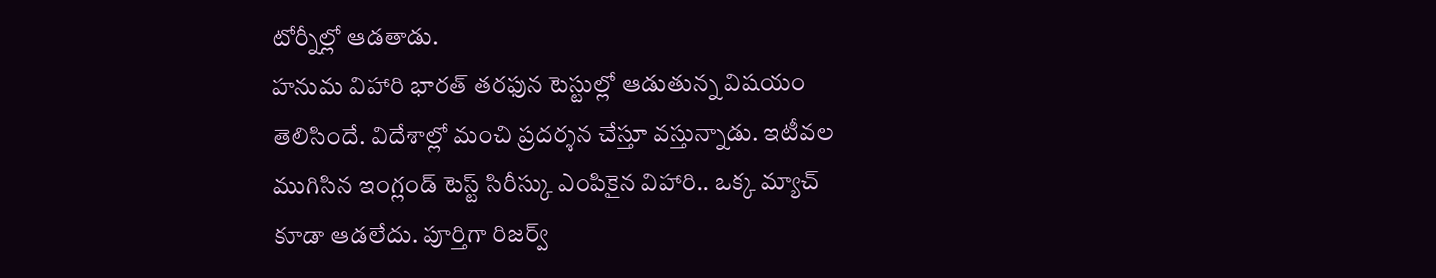టోర్నీల్లో ఆడతాడు.
హనుమ విహారి భారత్ తరఫున టెస్టుల్లో ఆడుతున్న విషయం తెలిసిందే. విదేశాల్లో మంచి ప్రదర్శన చేస్తూ వస్తున్నాడు. ఇటీవల ముగిసిన ఇంగ్లండ్ టెస్ట్ సిరీస్కు ఎంపికైన విహారి.. ఒక్క మ్యాచ్ కూడా ఆడలేదు. పూర్తిగా రిజర్వ్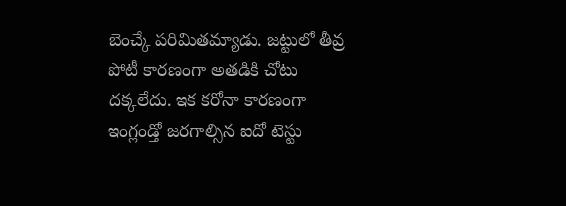బెంచ్కే పరిమితమ్యాడు. జట్టులో తీవ్ర పోటీ కారణంగా అతడికి చోటు దక్కలేదు. ఇక కరోనా కారణంగా ఇంగ్లండ్తో జరగాల్సిన ఐదో టెస్టు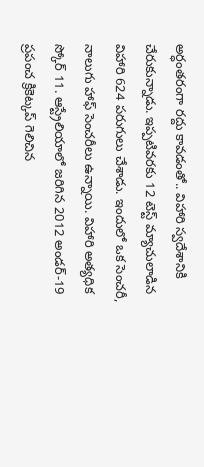అర్ధంతరంగా రద్దు కావడంతో.. విహారి స్వదేశానికి చేరుకున్నాడు. ఇప్పటివరకు 12 టెస్ట్ మ్యాచులాడిన విహారి 624 పరుగులు చేశాడు. ఇందులో ఒక సెంచరీ, నాలుగు హాఫ్ సెంచరీలు ఉన్నాయి. విహారి అత్యధిక స్కోర్ 11. ఆస్ట్రేలియాలో జరిగిన 2012 అండర్-19 ప్రపంచ క్రికెట్కప్ గెలిచిన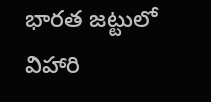భారత జట్టులో విహారి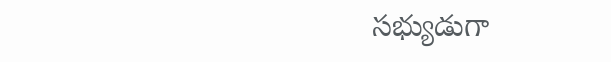సభ్యుడుగా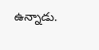ఉన్నాడు.